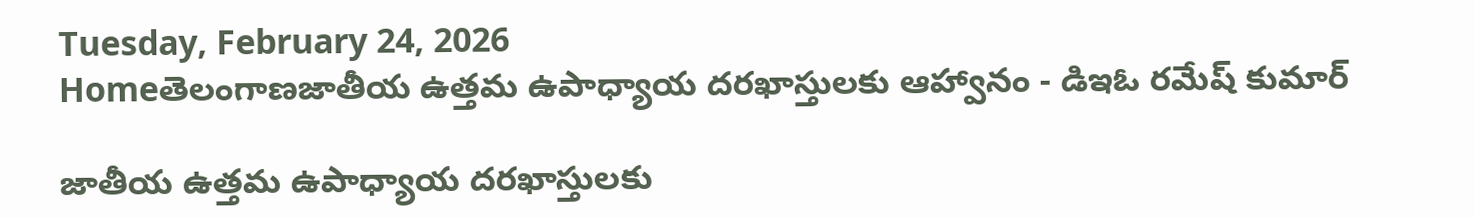Tuesday, February 24, 2026
Homeతెలంగాణజాతీయ ఉత్తమ ఉపాధ్యాయ దరఖాస్తులకు ఆహ్వానం - డిఇఓ రమేష్ కుమార్

జాతీయ ఉత్తమ ఉపాధ్యాయ దరఖాస్తులకు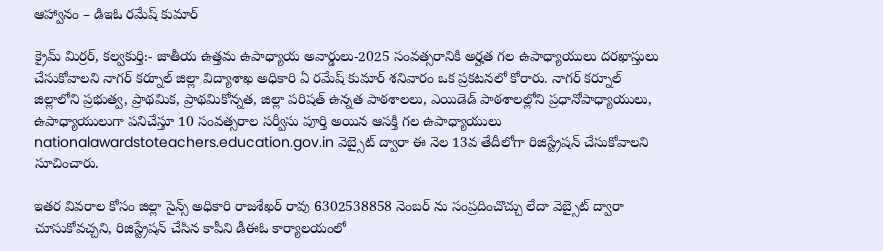ఆహ్వానం – డిఇఓ రమేష్ కుమార్

క్రైమ్ మిర్రర్, కల్వకుర్తి:- జాతీయ ఉత్తమ ఉపాధ్యాయ అవార్డులు-2025 సంవత్సరానికి అర్హత గల ఉపాధ్యాయులు దరఖాస్తులు చేసుకోవాలని నాగర్ కర్నూల్ జిల్లా విద్యాశాఖ అధికారి ఏ రమేష్ కుమార్ శనివారం ఒక ప్రకటనలో కోరారు. నాగర్ కర్నూల్ జిల్లాలోని ప్రభుత్వ, ప్రాథమిక, ప్రాథమికోన్నత, జిల్లా పరిషత్ ఉన్నత పాఠశాలలు, ఎయిడెడ్ పాఠశాలల్లోని ప్రధానోపాధ్యాయులు, ఉపాధ్యాయులుగా పనిచేస్తూ 10 సంవత్సరాల సర్వీసు పూర్తి అయిన ఆసక్తి గల ఉపాధ్యాయులు nationalawardstoteachers.education.gov.in వెబ్సైట్ ద్వారా ఈ నెల 13వ తేదీలోగా రిజిస్ట్రేషన్ చేసుకోవాలని సూచించారు.

ఇతర వివరాల కోసం జిల్లా సైన్స్ అధికారి రాజశేఖర్ రావు 6302538858 నెంబర్ ను సంప్రదించొచ్చు లేదా వెబ్సైట్ ద్వారా చూసుకోవచ్చని, రిజిస్ట్రేషన్ చేసిన కాపీని డీఈఓ కార్యాలయంలో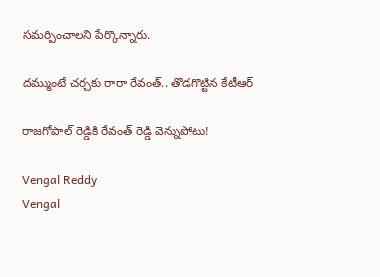సమర్పించాలని పేర్కొన్నారు.

దమ్ముంటే చర్చకు రారా రేవంత్.. తొడగొట్టిన కేటీఆర్

రాజగోపాల్ రెడ్డికి రేవంత్ రెడ్డి వెన్నుపోటు!

Vengal Reddy
Vengal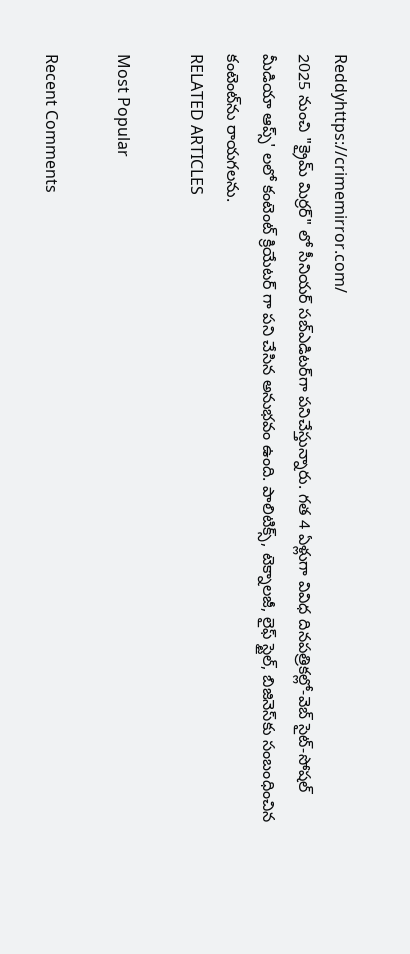Reddyhttps://crimemirror.com/
2025 నుంచి "క్రైమ్ మిర్రర్" లో సీనియర్ సబ్‌ఎడిటర్‌గా పనిచేస్తున్నారు. గత 4 ఏళ్లుగా వివిధ దినపత్రికల్లో-వెబ్ సైట్-సోషల్ మీడియా ఆప్స్' లలో కంటెంట్ క్రియేటర్ గా పని చేసిన అనుభవం ఉంది. పాలిటిక్స్‌, టెక్నాలజీ, లైఫ్‌ స్టైల్‌, బిజినెస్‌కు సంబంధించిన కంటెంట్‌ను రాయగలను.
RELATED ARTICLES

Most Popular

Recent Comments